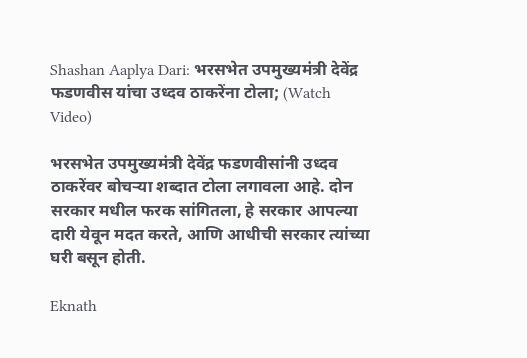Shashan Aaplya Dari: भरसभेत उपमुख्यमंत्री देवेंद्र फडणवीस यांचा उध्दव ठाकरेंना टोला; (Watch Video)

भरसभेत उपमुख्यमंत्री देवेंद्र फडणवीसांनी उध्दव ठाकरेंवर बोचऱ्या शब्दात टोला लगावला आहे. दोन सरकार मधील फरक सांगितला, हे सरकार आपल्या दारी येवून मदत करते, आणि आधीची सरकार त्यांच्या घरी बसून होती.

Eknath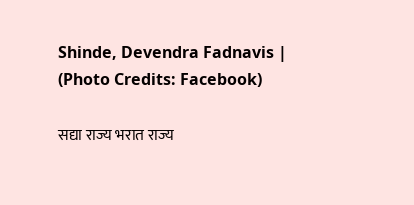Shinde, Devendra Fadnavis | (Photo Credits: Facebook)

सद्या राज्य भरात राज्य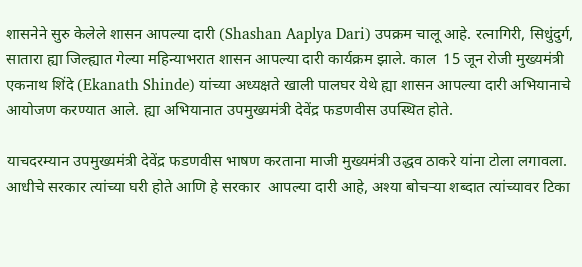शासनेने सुरु केलेले शासन आपल्या दारी (Shashan Aaplya Dari) उपक्रम चालू आहे. रत्नागिरी, सिधुंदुर्ग, सातारा ह्या जिल्ह्यात गेल्या महिन्याभरात शासन आपल्या दारी कार्यक्रम झाले. काल  15 जून रोजी मुख्यमंत्री एकनाथ शिंदे (Ekanath Shinde) यांच्या अध्यक्षते खाली पालघर येथे ह्या शासन आपल्या दारी अभियानाचे आयोजण करण्यात आले. ह्या अभियानात उपमुख्यमंत्री देवेंद्र फडणवीस उपस्थित होते.

याचदरम्यान उपमुख्यमंत्री देवेंद्र फडणवीस भाषण करताना माजी मुख्यमंत्री उद्धव ठाकरे यांना टोला लगावला. आधीचे सरकार त्यांच्या घरी होते आणि हे सरकार  आपल्या दारी आहे, अश्या बोचऱ्या शब्दात त्यांच्यावर टिका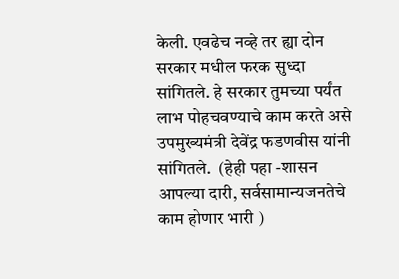केली. एवढेच नव्हे तर ह्या दोन सरकार मधील फरक सुध्दा सांगितले. हे सरकार तुमच्या पर्यंत लाभ पोहचवण्याचे काम करते असे  उपमुख्यमंत्री देवेंद्र फडणवीस यांनी सांगितले.  (हेही पहा -शासन आपल्या दारी, सर्वसामान्यजनतेचे काम होणार भारी )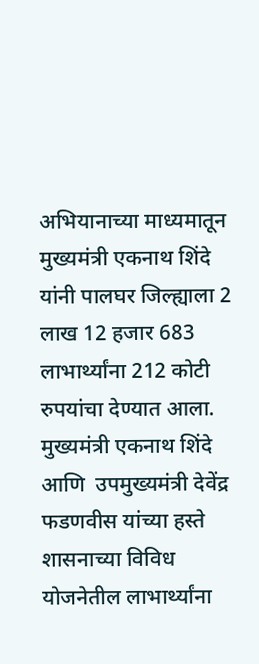अभियानाच्या माध्यमातून मुख्यमंत्री एकनाथ शिंदे यांनी पालघर जिल्ह्याला 2 लाख 12 हजार 683 लाभार्थ्यांना 212 कोटी रुपयांचा देण्यात आला.  मुख्यमंत्री एकनाथ शिंदे आणि  उपमुख्यमंत्री देवेंद्र फडणवीस यांच्या हस्ते शासनाच्या विविध योजनेतील लाभार्थ्यांना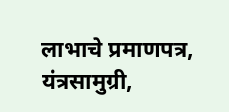लाभाचे प्रमाणपत्र,  यंत्रसामुग्री,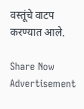वस्तूंचे वाटप करण्यात आले.

Share Now
Advertisement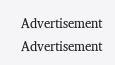Advertisement
Advertisement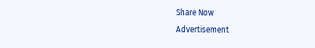Share Now
Advertisement